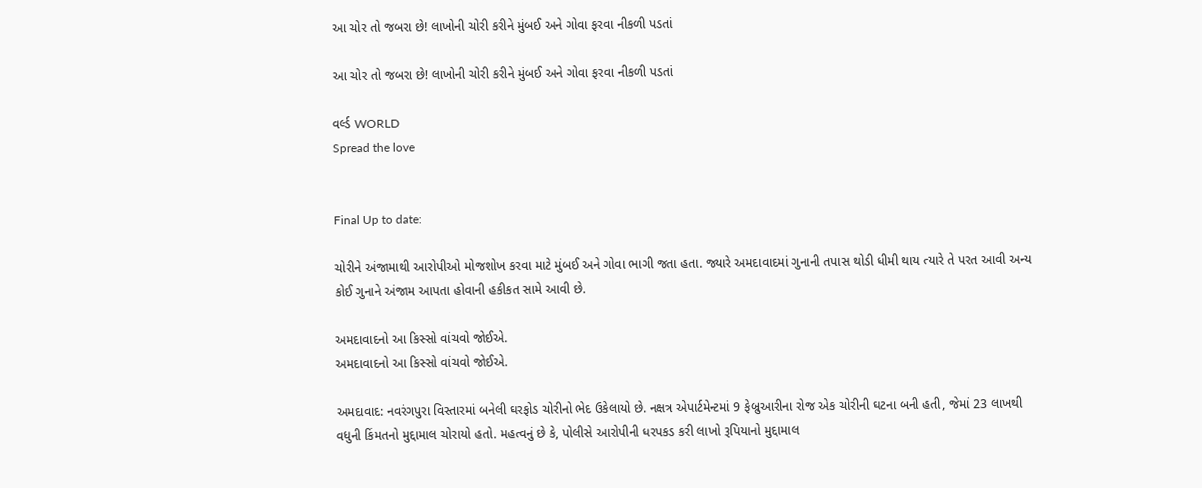આ ચોર તો જબરા છે! લાખોની ચોરી કરીને મુંબઈ અને ગોવા ફરવા નીકળી પડતાં

આ ચોર તો જબરા છે! લાખોની ચોરી કરીને મુંબઈ અને ગોવા ફરવા નીકળી પડતાં

વર્લ્ડ WORLD
Spread the love


Final Up to date:

ચોરીને અંજામાથી આરોપીઓ મોજશોખ કરવા માટે મુંબઈ અને ગોવા ભાગી જતા હતા. જ્યારે અમદાવાદમાં ગુનાની તપાસ થોડી ધીમી થાય ત્યારે તે પરત આવી અન્ય કોઈ ગુનાને અંજામ આપતા હોવાની હકીકત સામે આવી છે.

અમદાવાદનો આ કિસ્સો વાંચવો જોઈએ.
અમદાવાદનો આ કિસ્સો વાંચવો જોઈએ.

અમદાવાદ: નવરંગપુરા વિસ્તારમાં બનેલી ઘરફોડ ચોરીનો ભેદ ઉકેલાયો છે. નક્ષત્ર એપાર્ટમેન્ટમાં 9 ફેબ્રુઆરીના રોજ એક ચોરીની ઘટના બની હતી, જેમાં 23 લાખથી વધુની કિંમતનો મુદ્દામાલ ચોરાયો હતો. મહત્વનું છે કે, પોલીસે આરોપીની ધરપકડ કરી લાખો રૂપિયાનો મુદ્દામાલ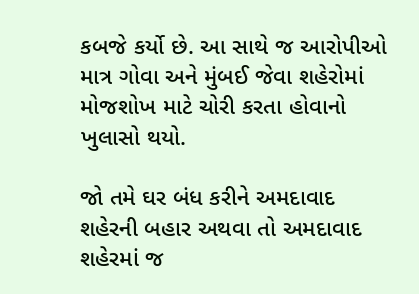કબજે કર્યો છે. આ સાથે જ આરોપીઓ માત્ર ગોવા અને મુંબઈ જેવા શહેરોમાં મોજશોખ માટે ચોરી કરતા હોવાનો ખુલાસો થયો.

જો તમે ઘર બંધ કરીને અમદાવાદ શહેરની બહાર અથવા તો અમદાવાદ શહેરમાં જ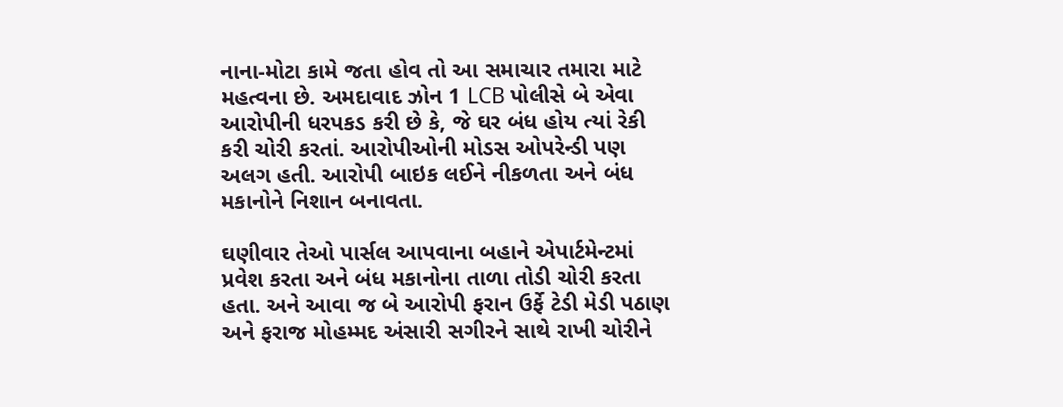નાના-મોટા કામે જતા હોવ તો આ સમાચાર તમારા માટે મહત્વના છે. અમદાવાદ ઝોન 1 LCB પોલીસે બે એવા આરોપીની ધરપકડ કરી છે કે, જે ઘર બંધ હોય ત્યાં રેકી કરી ચોરી કરતાં. આરોપીઓની મોડસ ઓપરેન્ડી પણ અલગ હતી. આરોપી બાઇક લઈને નીકળતા અને બંધ મકાનોને નિશાન બનાવતા.

ઘણીવાર તેઓ પાર્સલ આપવાના બહાને એપાર્ટમેન્ટમાં પ્રવેશ કરતા અને બંધ મકાનોના તાળા તોડી ચોરી કરતા હતા. અને આવા જ બે આરોપી ફરાન ઉર્ફે ટેડી મેડી પઠાણ અને ફરાજ મોહમ્મદ અંસારી સગીરને સાથે રાખી ચોરીને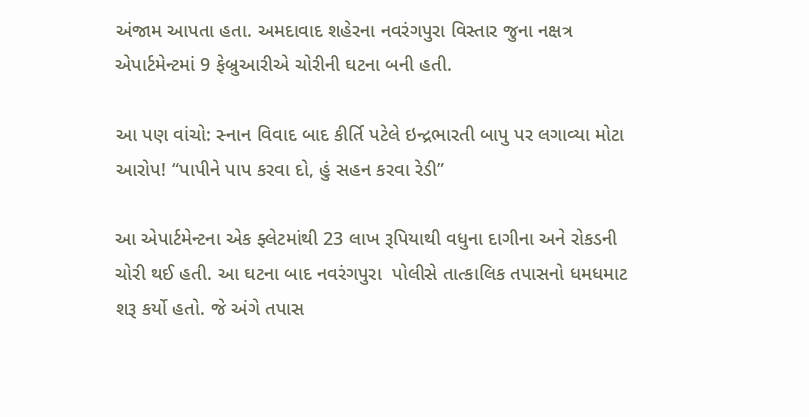અંજામ આપતા હતા. અમદાવાદ શહેરના નવરંગપુરા વિસ્તાર જુના નક્ષત્ર એપાર્ટમેન્ટમાં 9 ફેબ્રુઆરીએ ચોરીની ઘટના બની હતી.

આ પણ વાંચો: સ્નાન વિવાદ બાદ કીર્તિ પટેલે ઇન્દ્રભારતી બાપુ પર લગાવ્યા મોટા આરોપ! “પાપીને પાપ કરવા દો, હું સહન કરવા રેડી”

આ એપાર્ટમેન્ટના એક ફ્લેટમાંથી 23 લાખ રૂપિયાથી વધુના દાગીના અને રોકડની ચોરી થઈ હતી. આ ઘટના બાદ નવરંગપુરા  પોલીસે તાત્કાલિક તપાસનો ધમધમાટ શરૂ કર્યો હતો. જે અંગે તપાસ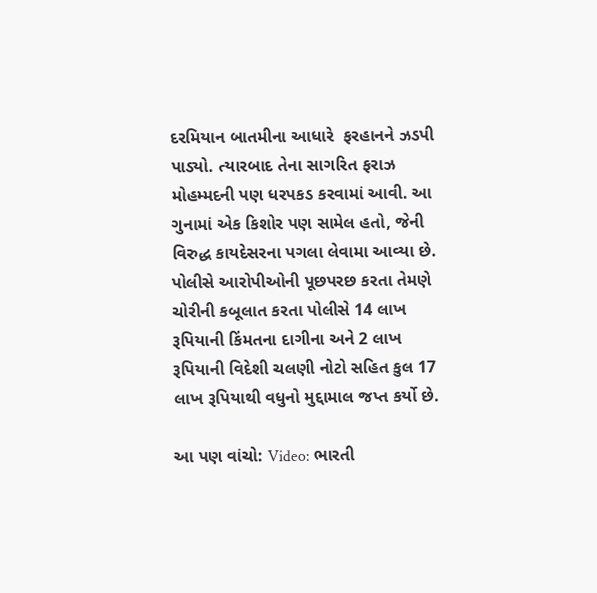દરમિયાન બાતમીના આધારે  ફરહાનને ઝડપી પાડ્યો. ત્યારબાદ તેના સાગરિત ફરાઝ મોહમ્મદની પણ ધરપકડ કરવામાં આવી. આ ગુનામાં એક કિશોર પણ સામેલ હતો, જેની વિરુદ્ધ કાયદેસરના પગલા લેવામા આવ્યા છે. પોલીસે આરોપીઓની પૂછપરછ કરતા તેમણે ચોરીની કબૂલાત કરતા પોલીસે 14 લાખ રૂપિયાની કિંમતના દાગીના અને 2 લાખ રૂપિયાની વિદેશી ચલણી નોટો સહિત કુલ 17 લાખ રૂપિયાથી વધુનો મુદ્દામાલ જપ્ત કર્યો છે.

આ પણ વાંચો: Video: ભારતી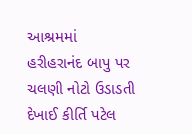આશ્રમમાં હરીહરાનંદ બાપુ પર ચલણી નોટો ઉડાડતી દેખાઈ કીર્તિ પટેલ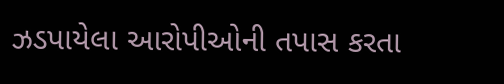ઝડપાયેલા આરોપીઓની તપાસ કરતા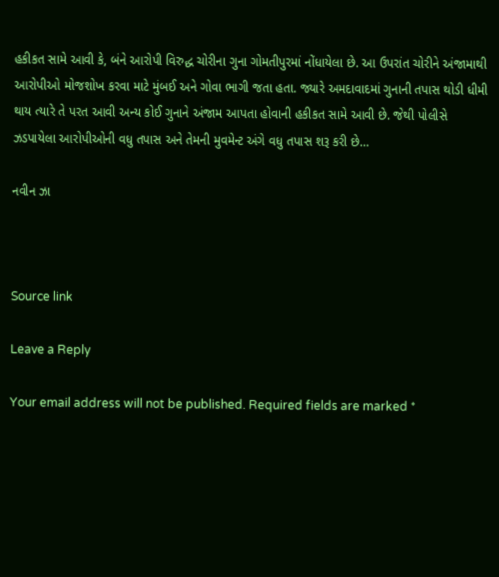હકીકત સામે આવી કે, બંને આરોપી વિરુદ્ધ ચોરીના ગુના ગોમતીપુરમાં નોંધાયેલા છે. આ ઉપરાંત ચોરીને અંજામાથી આરોપીઓ મોજશોખ કરવા માટે મુંબઈ અને ગોવા ભાગી જતા હતા. જ્યારે અમદાવાદમાં ગુનાની તપાસ થોડી ધીમી થાય ત્યારે તે પરત આવી અન્ય કોઈ ગુનાને અંજામ આપતા હોવાની હકીકત સામે આવી છે. જેથી પોલીસે ઝડપાયેલા આરોપીઓની વધુ તપાસ અને તેમની મુવમેન્ટ અંગે વધુ તપાસ શરૂ કરી છે…

નવીન ઝા



Source link

Leave a Reply

Your email address will not be published. Required fields are marked *